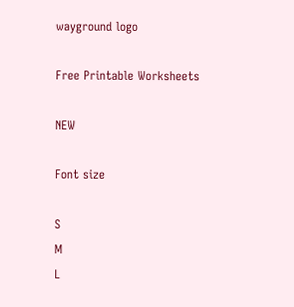wayground logo

Free Printable Worksheets

NEW

Font size

S
M
L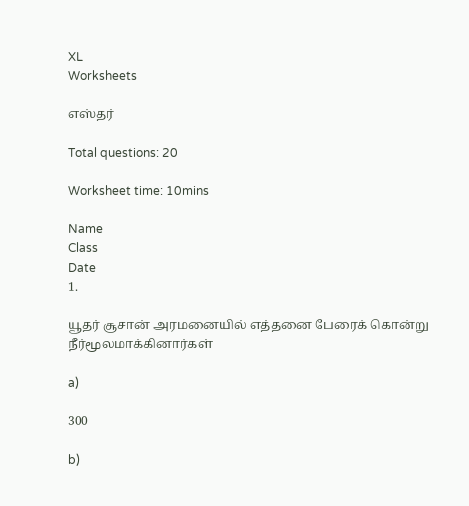XL
Worksheets

எஸ்தர்

Total questions: 20

Worksheet time: 10mins

Name
Class
Date
1.

யூதர் சூசான் அரமனையில் எத்தனை பேரைக் கொன்று நீர்மூலமாக்கினார்கள்

a)

300

b)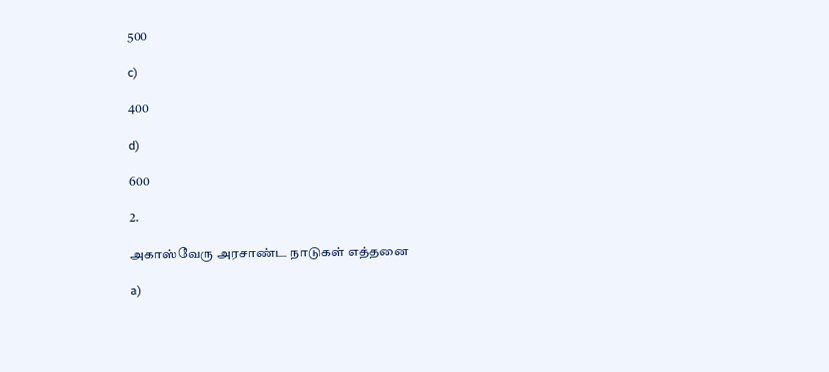500

c)

400

d)

600

2.

அகாஸ்வேரு அரசாண்ட நாடுகள் எத்தனை

a)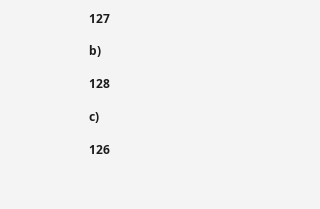127

b)

128

c)

126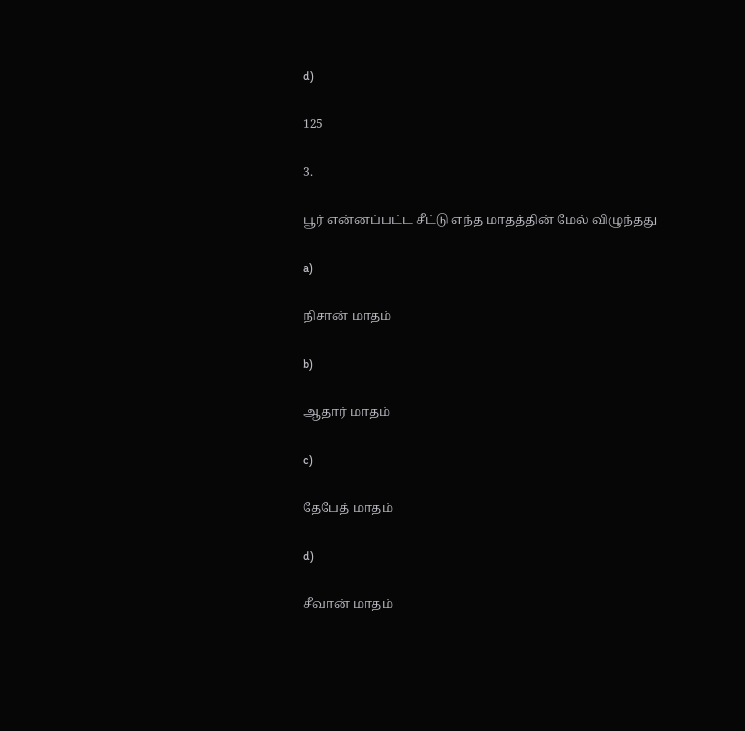d)

125

3.

பூர் என்னப்பட்ட சீட்டு எந்த மாதத்தின் மேல் விழுந்தது

a)

நிசான் மாதம்

b)

ஆதார் மாதம்

c)

தேபேத் மாதம்

d)

சீவான் மாதம்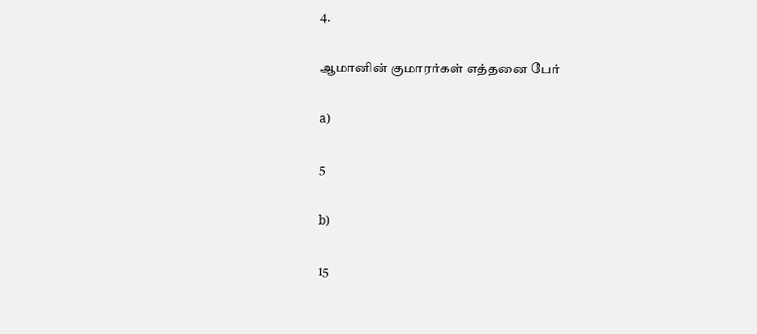4.

ஆமானின் குமாரர்கள் எத்தனை பேர்

a)

5

b)

15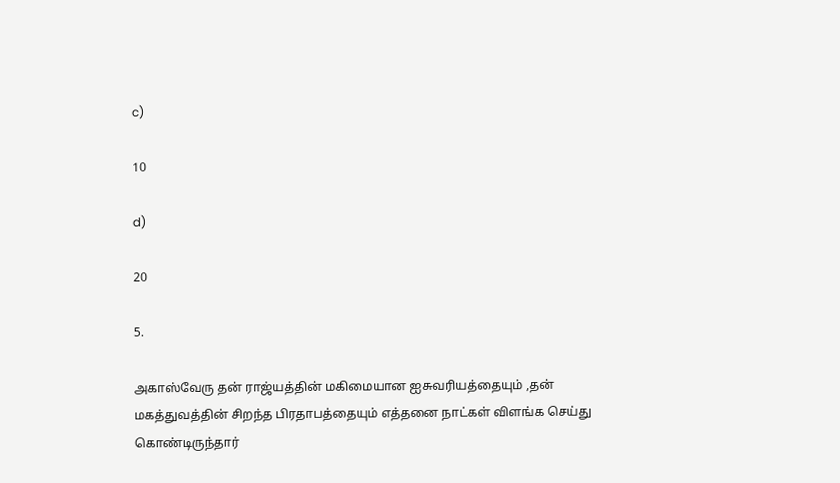c)

10

d)

20

5.

அகாஸ்வேரு தன் ராஜ்யத்தின் மகிமையான ஐசுவரியத்தையும் ,தன் மகத்துவத்தின் சிறந்த பிரதாபத்தையும் எத்தனை நாட்கள் விளங்க செய்து கொண்டிருந்தார்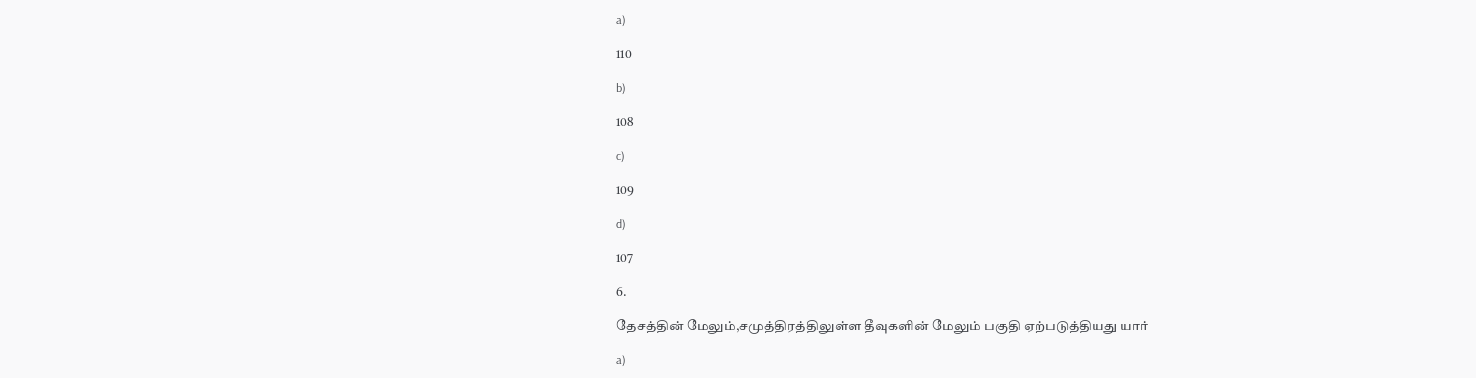a)

110

b)

108

c)

109

d)

107

6.

தேசத்தின் மேலும்,சமுத்திரத்திலுள்ள தீவுகளின் மேலும் பகுதி ஏற்படுத்தியது யார்

a)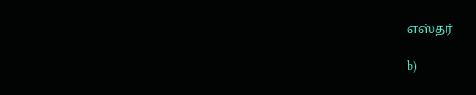எஸ்தர்

b)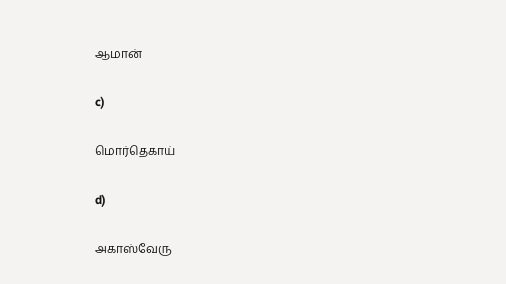ஆமான்

c)

மொர்தெகாய்

d)

அகாஸ்வேரு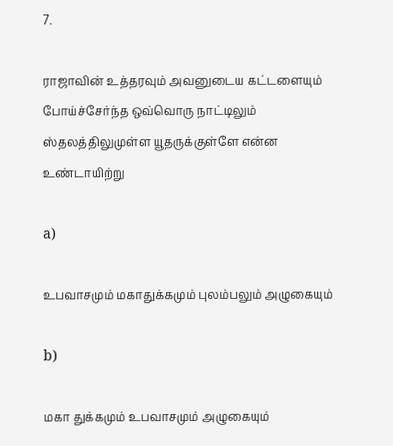7.

ராஜாவின் உத்தரவும் அவனுடைய கட்டளையும் போய்ச்சேர்ந்த ஒவ்வொரு நாட்டிலும் ஸ்தலத்திலுமுள்ள யூதருக்குள்ளே என்ன உண்டாயிற்று

a)

உபவாசமும் மகாதுக்கமும் புலம்பலும் அழுகையும்

b)

மகா துக்கமும் உபவாசமும் அழுகையும்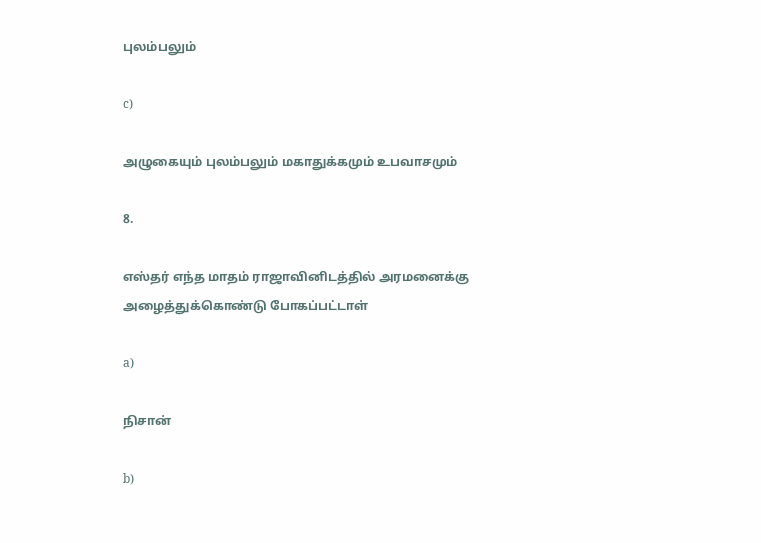புலம்பலும்

c)

அழுகையும் புலம்பலும் மகாதுக்கமும் உபவாசமும்

8.

எஸ்தர் எந்த மாதம் ராஜாவினிடத்தில் அரமனைக்கு அழைத்துக்கொண்டு போகப்பட்டாள்

a)

நிசான்

b)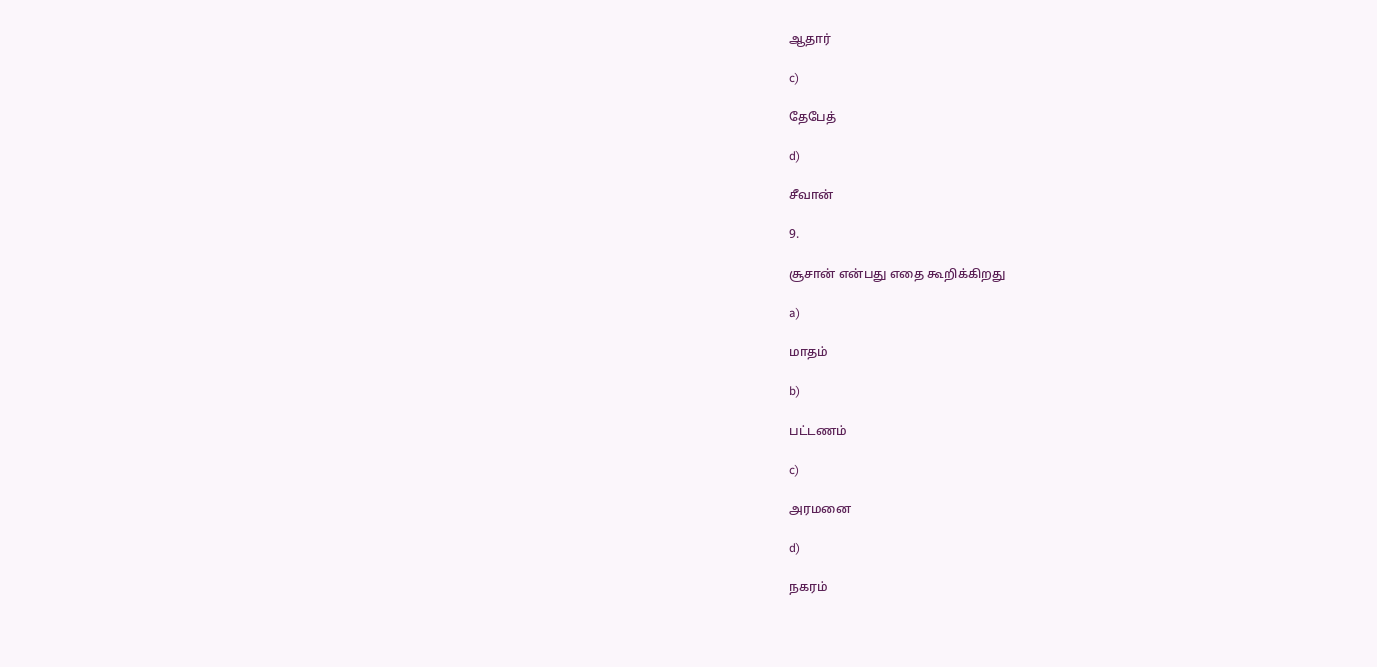ஆதார்

c)

தேபேத்

d)

சீவான்

9.

சூசான் என்பது எதை கூறிக்கிறது

a)

மாதம்

b)

பட்டணம்

c)

அரமனை

d)

நகரம்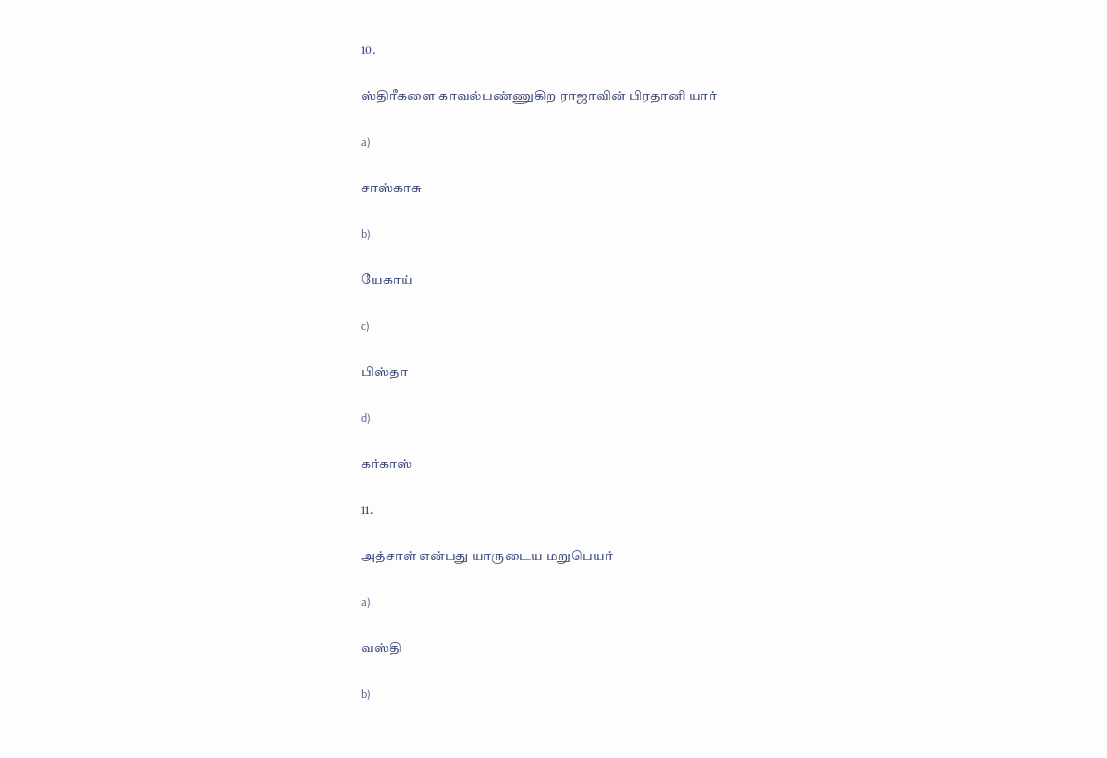10.

ஸ்திரீகளை காவல்பண்ணுகிற ராஜாவின் பிரதானி யார்

a)

சாஸ்காசு

b)

யேகாய்

c)

பிஸ்தா

d)

கர்காஸ்

11.

அத்சாள் என்பது யாருடைய மறுபெயர்

a)

வஸ்தி

b)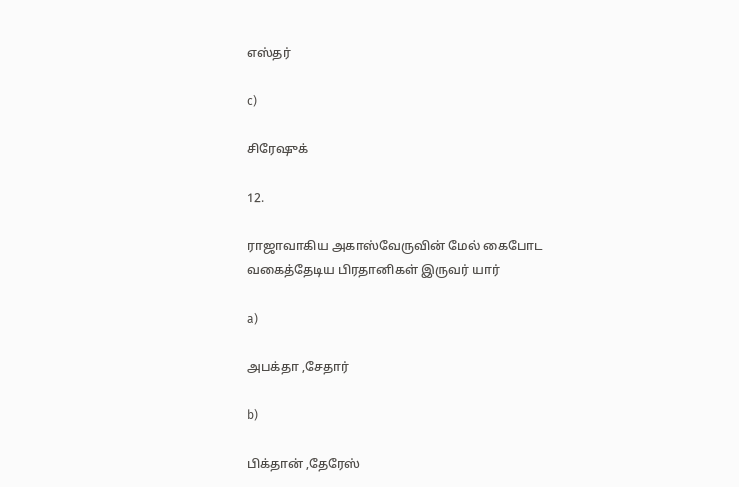எஸ்தர்

c)

சிரேஷுக்

12.

ராஜாவாகிய அகாஸ்வேருவின் மேல் கைபோட வகைத்தேடிய பிரதானிகள் இருவர் யார்

a)

அபக்தா ,சேதார்

b)

பிக்தான் ,தேரேஸ்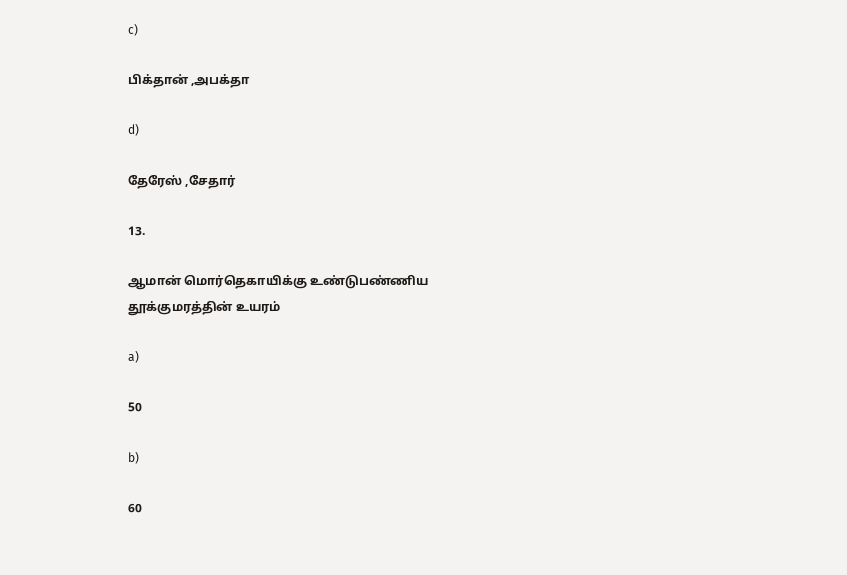c)

பிக்தான் ,அபக்தா

d)

தேரேஸ் ,சேதார்

13.

ஆமான் மொர்தெகாயிக்கு உண்டுபண்ணிய தூக்குமரத்தின் உயரம்

a)

50

b)

60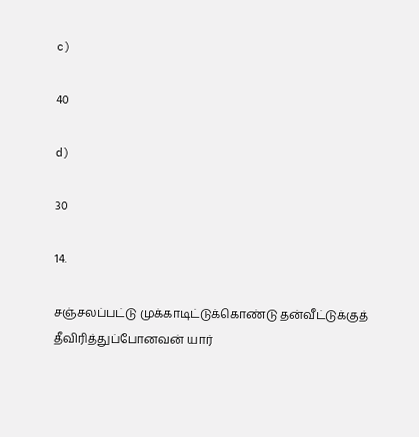c)

40

d)

30

14.

சஞ்சலப்பட்டு முக்காடிட்டுக்கொண்டு தன்வீட்டுக்குத் தீவிரித்துப்போனவன் யார்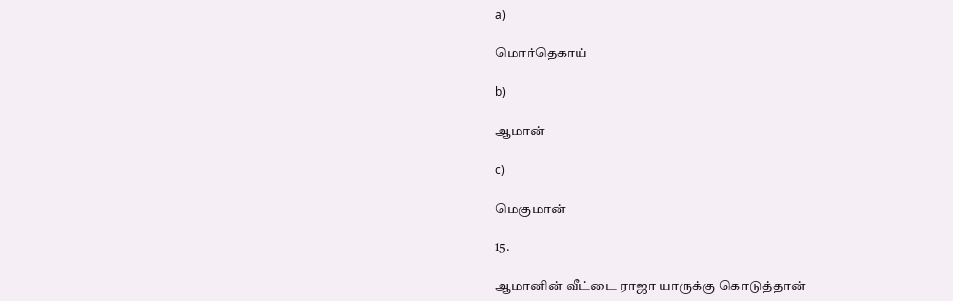a)

மொர்தெகாய்

b)

ஆமான்

c)

மெகுமான்

15.

ஆமானின் வீட்டை ராஜா யாருக்கு கொடுத்தான்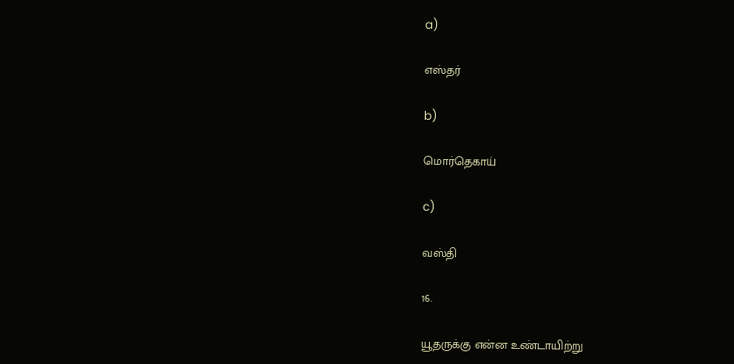a)

எஸ்தர்

b)

மொர்தெகாய்

c)

வஸ்தி

16.

யூதருக்கு என்ன உண்டாயிற்று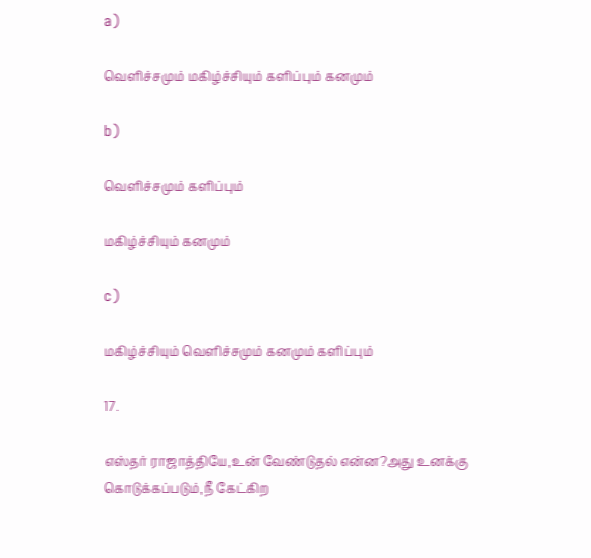a)

வெளிச்சமும் மகிழ்ச்சியும் களிப்பும் கனமும்

b)

வெளிச்சமும் களிப்பும்

மகிழ்ச்சியும் கனமும்

c)

மகிழ்ச்சியும் வெளிச்சமும் கனமும் களிப்பும்

17.

எஸ்தர் ராஜாத்தியே,உன் வேண்டுதல் என்ன?அது உனக்கு கொடுக்கப்படும்,நீ கேட்கிற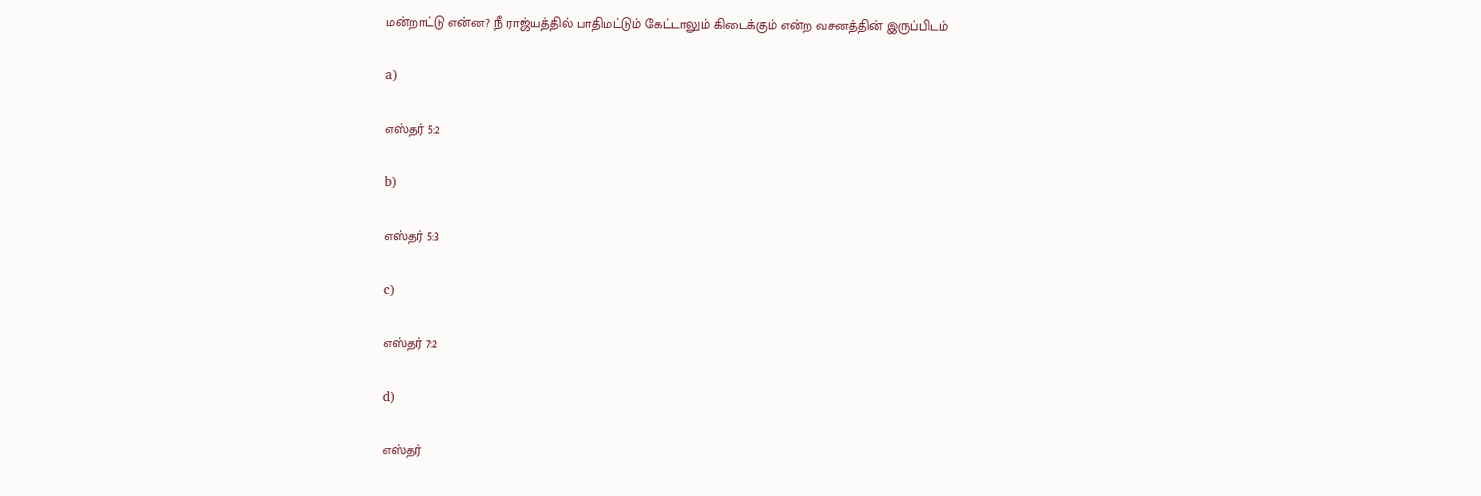மன்றாட்டு என்ன? நீ ராஜ்யத்தில் பாதிமட்டும் கேட்டாலும் கிடைக்கும் என்ற வசனத்தின் இருப்பிடம்

a)

எஸ்தர் 5:2

b)

எஸ்தர் 5:3

c)

எஸ்தர் 7:2

d)

எஸ்தர்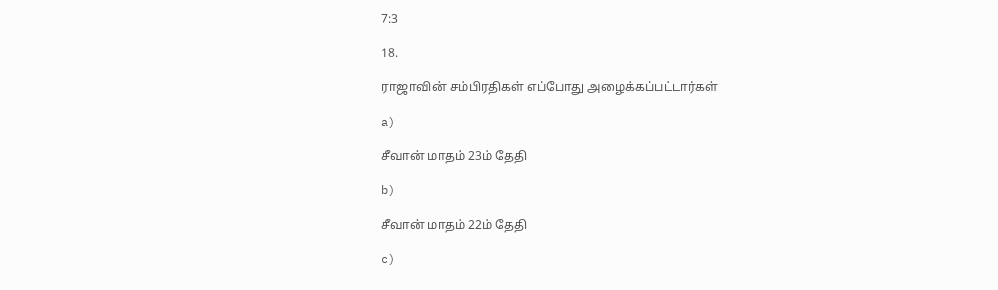7:3

18.

ராஜாவின் சம்பிரதிகள் எப்போது அழைக்கப்பட்டார்கள்

a)

சீவான் மாதம் 23ம் தேதி

b)

சீவான் மாதம் 22ம் தேதி

c)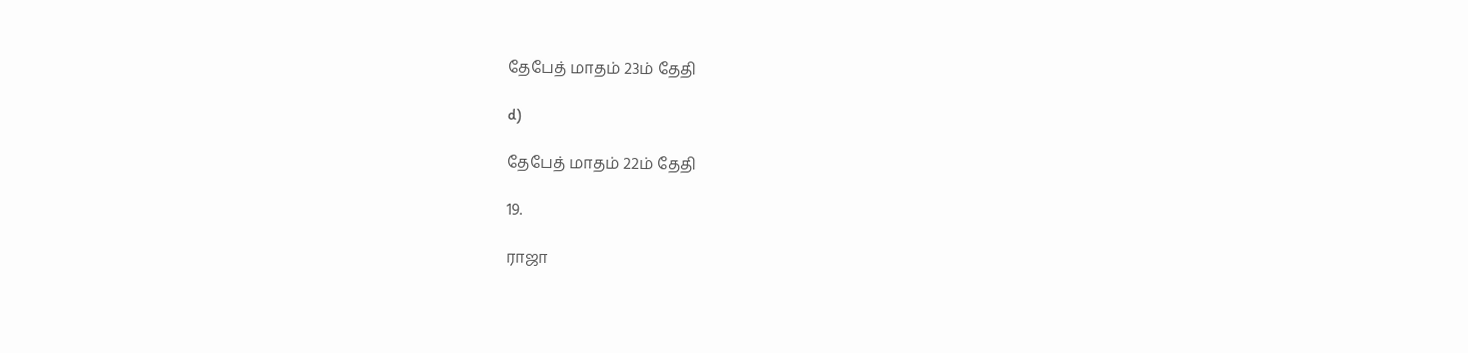தேபேத் மாதம் 23ம் தேதி

d)

தேபேத் மாதம் 22ம் தேதி

19.

ராஜா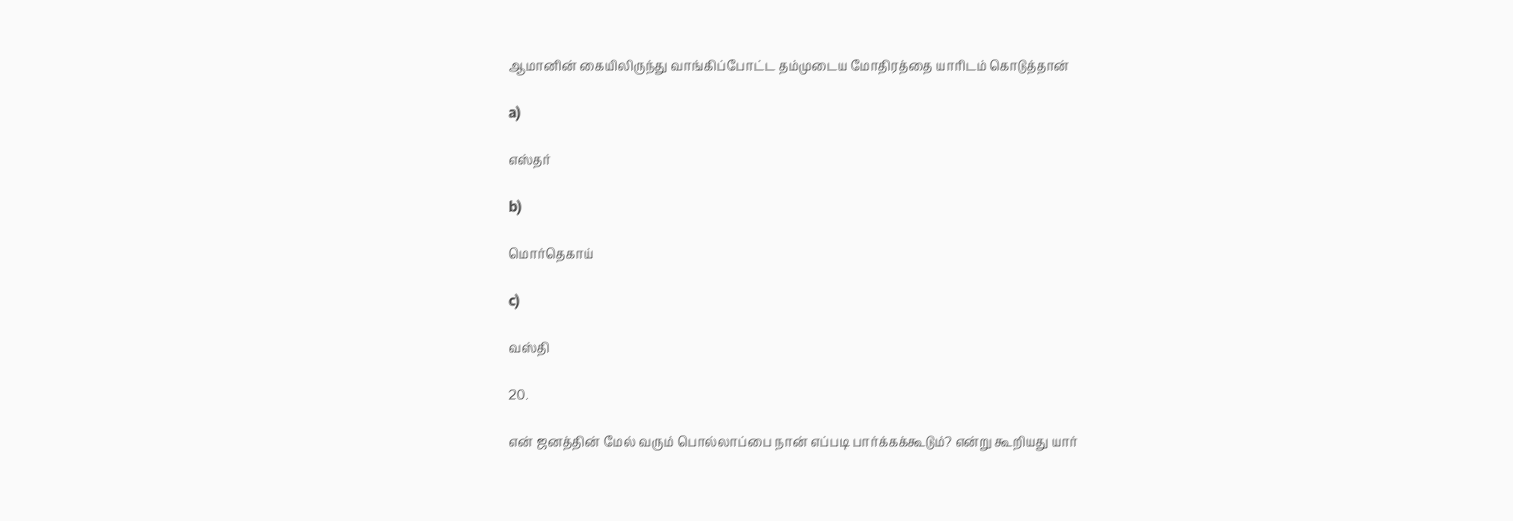ஆமானின் கையிலிருந்து வாங்கிப்போட்ட தம்முடைய மோதிரத்தை யாரிடம் கொடுத்தான்

a)

எஸ்தர்

b)

மொர்தெகாய்

c)

வஸ்தி

20.

என் ஜனத்தின் மேல் வரும் பொல்லாப்பை நான் எப்படி பார்க்கக்கூடும்? என்று கூறியது யார்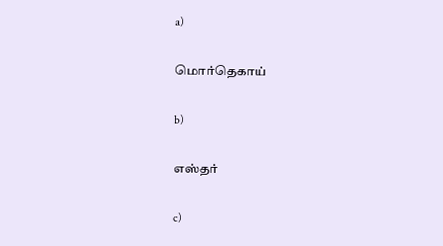a)

மொர்தெகாய்

b)

எஸ்தர்

c)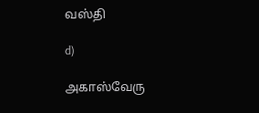வஸ்தி

d)

அகாஸ்வேரு